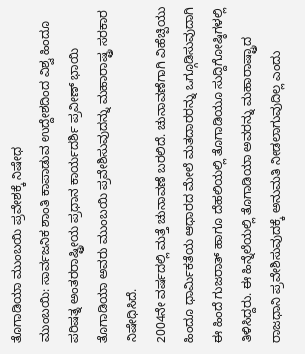ತೊಗಾಡಿಯಾ ಮುಂಬಯಿ ಪ್ರವೇಶಕ್ಕೆ ನಿಷೇಧ
ಮುಂಬಯಿ: ಸಾರ್ವಜನಿಕ ಶಾಂತಿ ಕಾಪಾಡುವ ಉದ್ದೇಶದಿಂದ ವಿಶ್ವ ಹಿಂದೂ ಪರಿಷತ್ನ ಅಂತರರಾಷ್ಟ್ರೀಯ ಪ್ರಧಾನ ಕಾರ್ಯದರ್ಶಿ ಪ್ರವೀಣ್ ಭಾಯಿ ತೊಗಾಡಿಯಾ ಅವರು ಮುಂಬಯಿ ಪ್ರವೇಶಿಸುವುದನ್ನು ಮಹಾರಾಷ್ಟ್ರ ಸರಕಾರ ನಿಷೇಧಿಸಿದೆ.
2004ನೇ ವರ್ಷದಲ್ಲಿ ಮತ್ತೆ ಚುನಾವಣೆ ಬರಲಿದೆ. ಚುನಾವಣೆಗಾಗಿ ವಿಹೆಚ್ಪಿಯು ಹಿಂದೂ ಧಾರ್ಮಿಕತೆಯ ಆಧಾರದ ಮೇಲೆ ಮತದಾರರನ್ನು ಒಗ್ಗೂಡಿಸುವುದಾಗಿ ಈ ಹಿಂದೆ ಗುಜರಾತ್ ಹಾಗೂ ದೆಹಲಿಯಲ್ಲಿ ತೊಗಾಡಿಯೂ ಸುದ್ದಿಗೋಷ್ಠಿಗಳಲ್ಲಿ ತಿಳಿಸಿದ್ದರು. ಈ ಹಿನ್ನೆಲೆಯಲ್ಲಿ ತೊಗಾಡಿಯಾ ಅವರನ್ನು ಮಹಾರಾಷ್ಟ್ರಾದ ರಾಜಧಾನಿ ಪ್ರವೇಶಿಸುವುದಕ್ಕೆ ಅನುಮತಿ ನೀಡಲಾಗುವುದಿಲ್ಲ ಎಂದು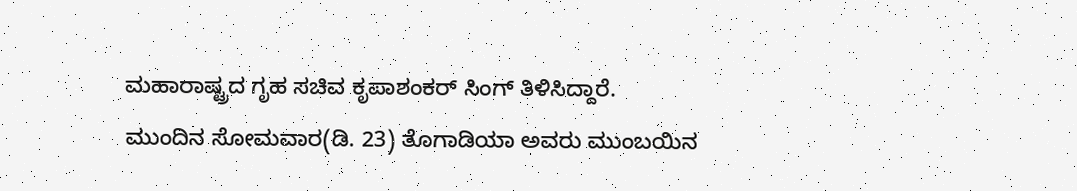ಮಹಾರಾಷ್ಟ್ರದ ಗೃಹ ಸಚಿವ ಕೃಪಾಶಂಕರ್ ಸಿಂಗ್ ತಿಳಿಸಿದ್ದಾರೆ.
ಮುಂದಿನ ಸೋಮವಾರ(ಡಿ. 23) ತೊಗಾಡಿಯಾ ಅವರು ಮುಂಬಯಿನ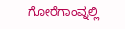ಗೋರೆಗಾಂವ್ನಲ್ಲಿ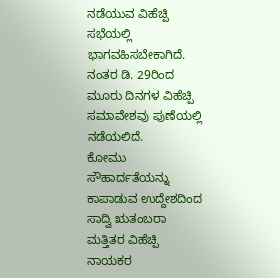ನಡೆಯುವ ವಿಹೆಚ್ಪಿ ಸಭೆಯಲ್ಲಿ ಭಾಗವಹಿಸಬೇಕಾಗಿದೆ. ನಂತರ ಡಿ. 29ರಿಂದ ಮೂರು ದಿನಗಳ ವಿಹೆಚ್ಪಿ ಸಮಾವೇಶವು ಪುಣೆಯಲ್ಲಿ ನಡೆಯಲಿದೆ.
ಕೋಮು ಸೌಹಾರ್ದತೆಯನ್ನು ಕಾಪಾಡುವ ಉದ್ದೇಶದಿಂದ ಸಾದ್ವಿ ಋತಂಬರಾ ಮತ್ತಿತರ ವಿಹೆಚ್ಪಿ ನಾಯಕರ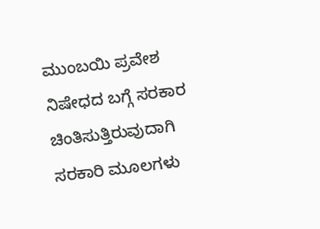ಮುಂಬಯಿ ಪ್ರವೇಶ ನಿಷೇಧದ ಬಗ್ಗೆ ಸರಕಾರ ಚಿಂತಿಸುತ್ತಿರುವುದಾಗಿ ಸರಕಾರಿ ಮೂಲಗಳು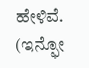ಹೇಳಿವೆ.
(ಇನ್ಫೋ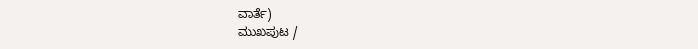ವಾರ್ತೆ)
ಮುಖಪುಟ /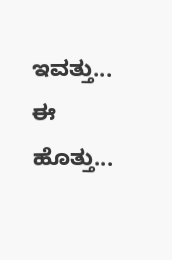ಇವತ್ತು... ಈ ಹೊತ್ತು...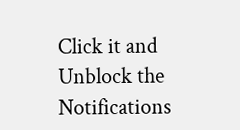Click it and Unblock the Notifications